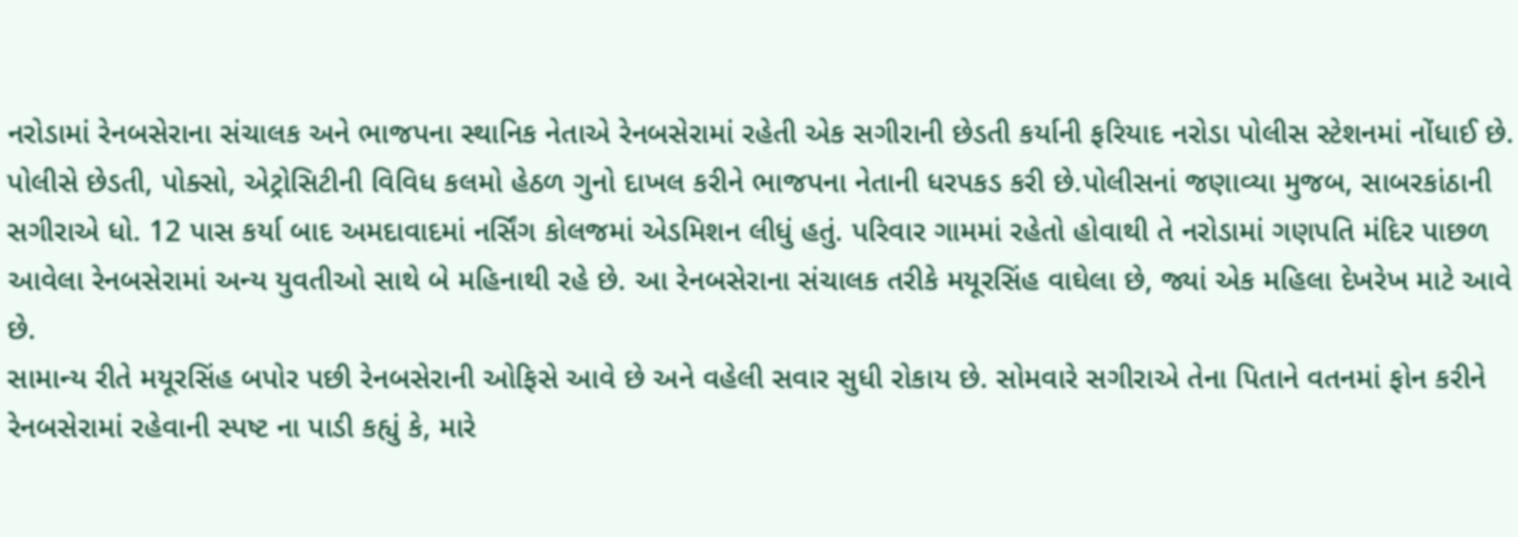નરોડામાં રેનબસેરાના સંચાલક અને ભાજપના સ્થાનિક નેતાએ રેનબસેરામાં રહેતી એક સગીરાની છેડતી કર્યાની ફરિયાદ નરોડા પોલીસ સ્ટેશનમાં નોંધાઈ છે. પોલીસે છેડતી, પોક્સો, એટ્રોસિટીની વિવિધ કલમો હેઠળ ગુનો દાખલ કરીને ભાજપના નેતાની ધરપકડ કરી છે.પોલીસનાં જણાવ્યા મુજબ, સાબરકાંઠાની સગીરાએ ધો. 12 પાસ કર્યા બાદ અમદાવાદમાં નર્સિંગ કોલજમાં એડમિશન લીધું હતું. પરિવાર ગામમાં રહેતો હોવાથી તે નરોડામાં ગણપતિ મંદિર પાછળ આવેલા રેનબસેરામાં અન્ય યુવતીઓ સાથે બે મહિનાથી રહે છે. આ રેનબસેરાના સંચાલક તરીકે મયૂરસિંહ વાઘેલા છે, જ્યાં એક મહિલા દેખરેખ માટે આવે છે.
સામાન્ય રીતે મયૂરસિંહ બપોર પછી રેનબસેરાની ઓફિસે આવે છે અને વહેલી સવાર સુધી રોકાય છે. સોમવારે સગીરાએ તેના પિતાને વતનમાં ફોન કરીને રેનબસેરામાં રહેવાની સ્પષ્ટ ના પાડી કહ્યું કે, મારે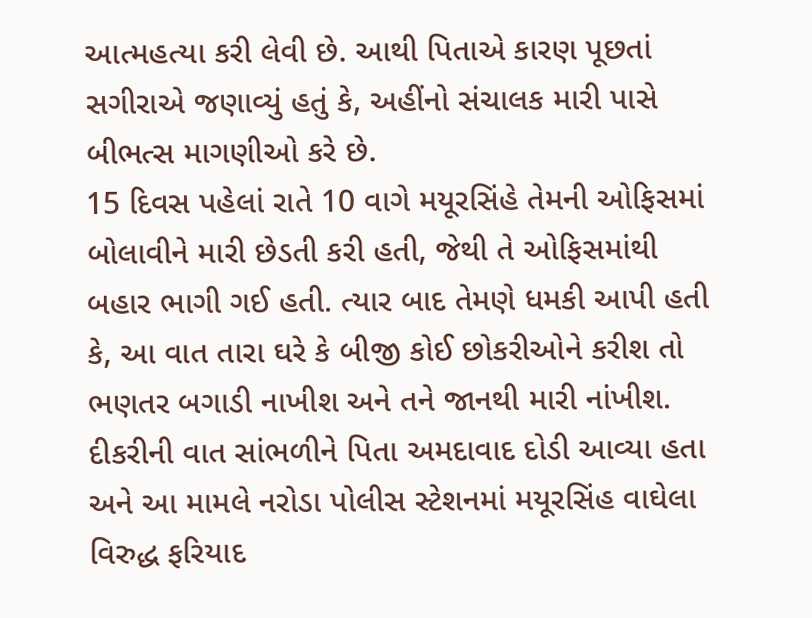આત્મહત્યા કરી લેવી છે. આથી પિતાએ કારણ પૂછતાં સગીરાએ જણાવ્યું હતું કે, અહીંનો સંચાલક મારી પાસે બીભત્સ માગણીઓ કરે છે.
15 દિવસ પહેલાં રાતે 10 વાગે મયૂરસિંહે તેમની ઓફિસમાં બોલાવીને મારી છેડતી કરી હતી, જેથી તે ઓફિસમાંથી બહાર ભાગી ગઈ હતી. ત્યાર બાદ તેમણે ધમકી આપી હતી કે, આ વાત તારા ઘરે કે બીજી કોઈ છોકરીઓને કરીશ તો ભણતર બગાડી નાખીશ અને તને જાનથી મારી નાંખીશ. દીકરીની વાત સાંભળીને પિતા અમદાવાદ દોડી આવ્યા હતા અને આ મામલે નરોડા પોલીસ સ્ટેશનમાં મયૂરસિંહ વાઘેલા વિરુદ્ધ ફરિયાદ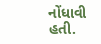નોંધાવી હતી.